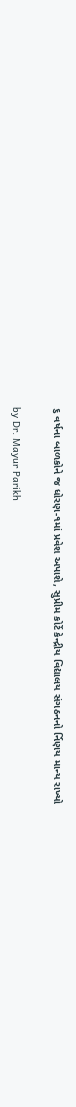૬ વર્ષના બાળકોને જ ધોરણ-૧માં પ્રવેશ અપાશે, સુપ્રીમ કોર્ટે કેન્દ્રીય વિદ્યાલય સંગઠનનો ર્નિણય માન્ય રાખ્યો

by Dr. Mayur Parikh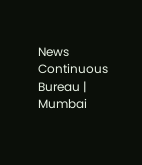News Continuous Bureau | Mumbai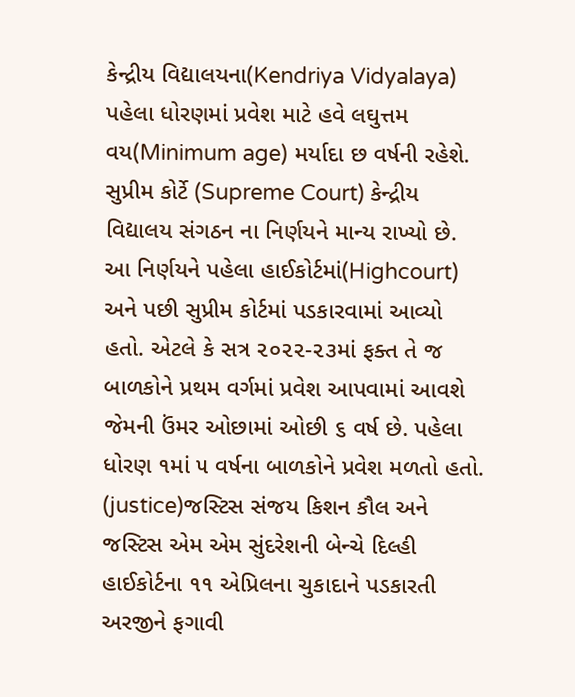કેન્દ્રીય વિદ્યાલયના(Kendriya Vidyalaya) પહેલા ધોરણમાં પ્રવેશ માટે હવે લઘુત્તમ વય(Minimum age) મર્યાદા છ વર્ષની રહેશે. સુપ્રીમ કોર્ટે (Supreme Court) કેન્દ્રીય વિદ્યાલય સંગઠન ના નિર્ણયને માન્ય રાખ્યો છે. આ નિર્ણયને પહેલા હાઈકોર્ટમાં(Highcourt) અને પછી સુપ્રીમ કોર્ટમાં પડકારવામાં આવ્યો હતો. એટલે કે સત્ર ૨૦૨૨-૨૩માં ફક્ત તે જ બાળકોને પ્રથમ વર્ગમાં પ્રવેશ આપવામાં આવશે જેમની ઉંમર ઓછામાં ઓછી ૬ વર્ષ છે. પહેલા ધોરણ ૧માં ૫ વર્ષના બાળકોને પ્રવેશ મળતો હતો. (justice)જસ્ટિસ સંજય કિશન કૌલ અને જસ્ટિસ એમ એમ સુંદરેશની બેન્ચે દિલ્હી હાઈકોર્ટના ૧૧ એપ્રિલના ચુકાદાને પડકારતી અરજીને ફગાવી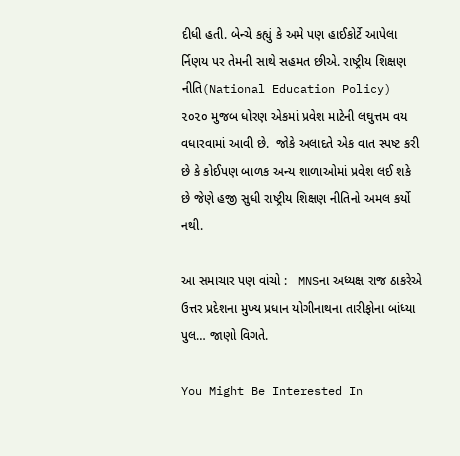દીધી હતી. બેન્ચે કહ્યું કે અમે પણ હાઈકોર્ટે આપેલા ર્નિણય પર તેમની સાથે સહમત છીએ. રાષ્ટ્રીય શિક્ષણ નીતિ(National Education Policy) ૨૦૨૦ મુજબ ધોરણ એકમાં પ્રવેશ માટેની લઘુત્તમ વય વધારવામાં આવી છે.  જોકે અલાદતે એક વાત સ્પષ્ટ કરી છે કે કોઈપણ બાળક અન્ય શાળાઓમાં પ્રવેશ લઈ શકે છે જેણે હજી સુધી રાષ્ટ્રીય શિક્ષણ નીતિનો અમલ કર્યો નથી.

આ સમાચાર પણ વાંચો :   MNSના અધ્યક્ષ રાજ ઠાકરેએ ઉત્તર પ્રદેશના મુખ્ય પ્રધાન યોગીનાથના તારીફોના બાંધ્યા પુલ… જાણો વિગતે.

You Might Be Interested In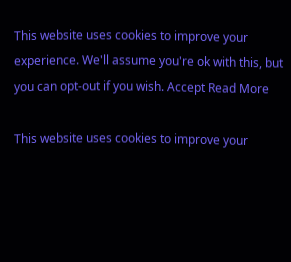This website uses cookies to improve your experience. We'll assume you're ok with this, but you can opt-out if you wish. Accept Read More

This website uses cookies to improve your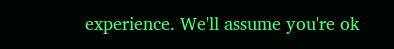experience. We'll assume you're ok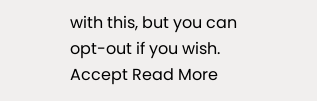with this, but you can opt-out if you wish. Accept Read More